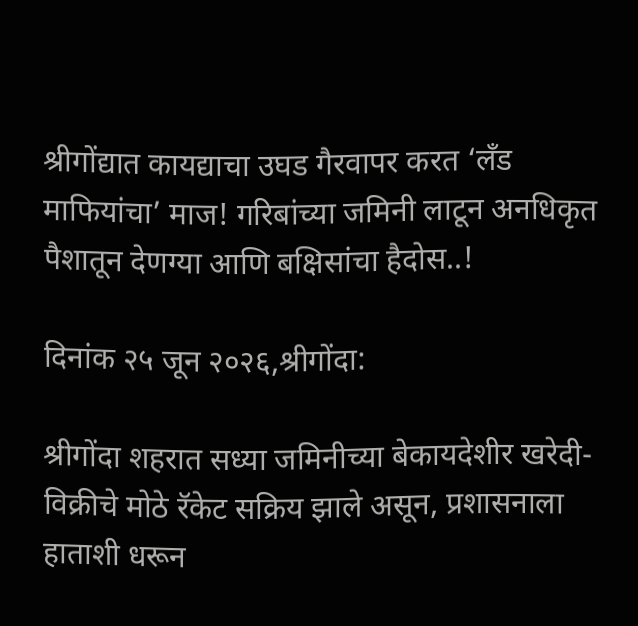श्रीगोंद्यात कायद्याचा उघड गैरवापर करत ‘लँड माफियांचा’ माज! गरिबांच्या जमिनी लाटून अनधिकृत पैशातून देणग्या आणि बक्षिसांचा हैदोस..!

दिनांक २५ जून २०२६,श्रीगोंदा:

श्रीगोंदा शहरात सध्या जमिनीच्या बेकायदेशीर खरेदी-विक्रीचे मोठे रॅकेट सक्रिय झाले असून, प्रशासनाला हाताशी धरून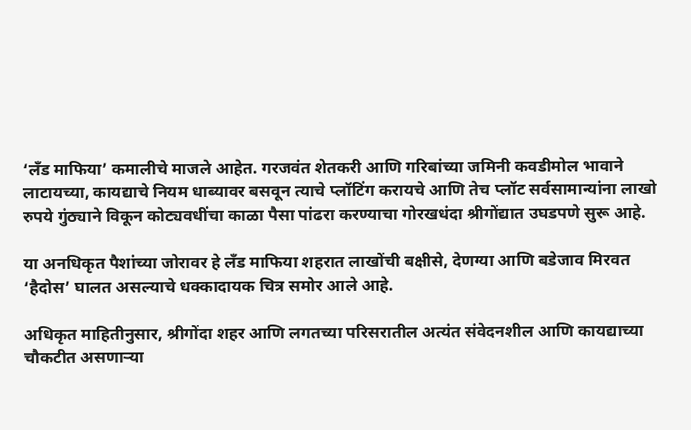‘लँड माफिया’ कमालीचे माजले आहेत. गरजवंत शेतकरी आणि गरिबांच्या जमिनी कवडीमोल भावाने लाटायच्या, कायद्याचे नियम धाब्यावर बसवून त्याचे प्लॉटिंग करायचे आणि तेच प्लॉट सर्वसामान्यांना लाखो रुपये गुंठ्याने विकून कोट्यवधींचा काळा पैसा पांढरा करण्याचा गोरखधंदा श्रीगोंद्यात उघडपणे सुरू आहे.

या अनधिकृत पैशांच्या जोरावर हे लँड माफिया शहरात लाखोंची बक्षीसे, देणग्या आणि बडेजाव मिरवत ‘हैदोस’ घालत असल्याचे धक्कादायक चित्र समोर आले आहे.

अधिकृत माहितीनुसार, श्रीगोंदा शहर आणि लगतच्या परिसरातील अत्यंत संवेदनशील आणि कायद्याच्या चौकटीत असणाऱ्या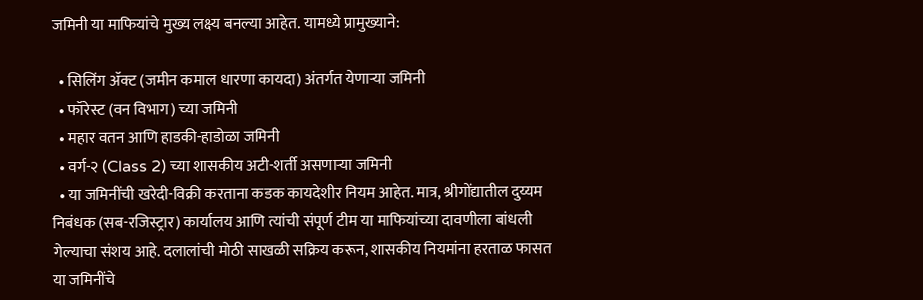जमिनी या माफियांचे मुख्य लक्ष्य बनल्या आहेत. यामध्ये प्रामुख्याने:

  • सिलिंग ॲक्ट (जमीन कमाल धारणा कायदा) अंतर्गत येणाऱ्या जमिनी
  • फॉरेस्ट (वन विभाग) च्या जमिनी
  • महार वतन आणि हाडकी-हाडोळा जमिनी
  • वर्ग-२ (Class 2) च्या शासकीय अटी-शर्ती असणाऱ्या जमिनी
  • या जमिनींची खरेदी-विक्री करताना कडक कायदेशीर नियम आहेत. मात्र, श्रीगोंद्यातील दुय्यम निबंधक (सब-रजिस्ट्रार) कार्यालय आणि त्यांची संपूर्ण टीम या माफियांच्या दावणीला बांधली गेल्याचा संशय आहे. दलालांची मोठी साखळी सक्रिय करून, शासकीय नियमांना हरताळ फासत या जमिनींचे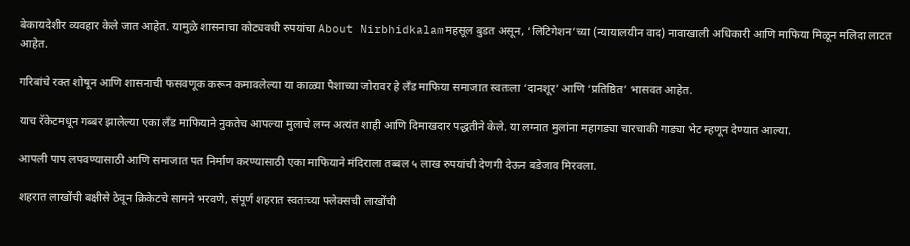बेकायदेशीर व्यवहार केले जात आहेत. यामुळे शासनाचा कोट्यवधी रुपयांचा About Nirbhidkalamमहसूल बुडत असून, ‘लिटिगेशन’च्या (न्यायालयीन वाद) नावाखाली अधिकारी आणि माफिया मिळून मलिदा लाटत आहेत.

गरिबांचे रक्त शोषून आणि शासनाची फसवणूक करून कमावलेल्या या काळ्या पैशाच्या जोरावर हे लँड माफिया समाजात स्वतःला ‘दानशूर’ आणि ‘प्रतिष्ठित’ भासवत आहेत.

याच रॅकेटमधून गब्बर झालेल्या एका लँड माफियाने नुकतेच आपल्या मुलाचे लग्न अत्यंत शाही आणि दिमाखदार पद्धतीने केले. या लग्नात मुलांना महागड्या चारचाकी गाड्या भेट म्हणून देण्यात आल्या.

आपली पाप लपवण्यासाठी आणि समाजात पत निर्माण करण्यासाठी एका माफियाने मंदिराला तब्बल ५ लाख रुपयांची देणगी देऊन बडेजाव मिरवला.

शहरात लाखोंची बक्षीसे ठेवून क्रिकेटचे सामने भरवणे, संपूर्ण शहरात स्वतःच्या फ्लेक्सची लाखोंची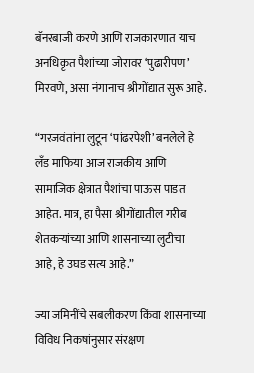बॅनरबाजी करणे आणि राजकारणात याच अनधिकृत पैशांच्या जोरावर ‘पुढारीपण’ मिरवणे, असा नंगानाच श्रीगोंद्यात सुरू आहे.

“गरजवंतांना लुटून ‘पांढरपेशी’ बनलेले हे लँड माफिया आज राजकीय आणि सामाजिक क्षेत्रात पैशांचा पाऊस पाडत आहेत. मात्र, हा पैसा श्रीगोंद्यातील गरीब शेतकऱ्यांच्या आणि शासनाच्या लुटीचा आहे, हे उघड सत्य आहे.”

ज्या जमिनींचे सबलीकरण किंवा शासनाच्या विविध निकषांनुसार संरक्षण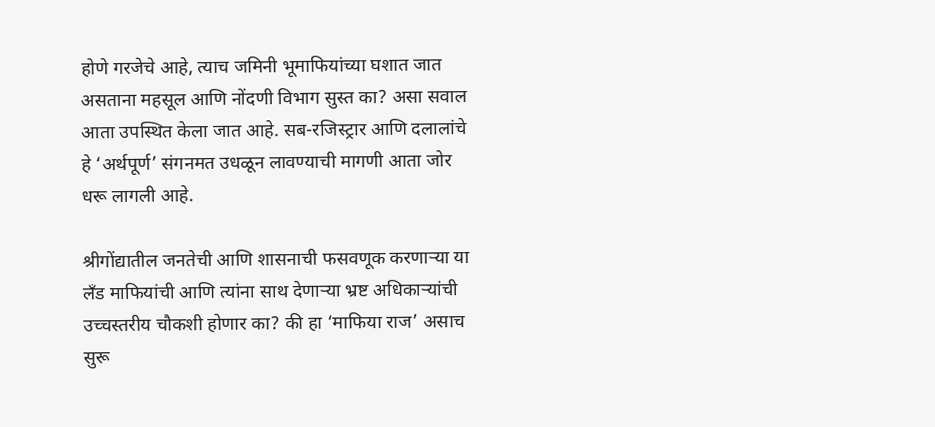होणे गरजेचे आहे, त्याच जमिनी भूमाफियांच्या घशात जात असताना महसूल आणि नोंदणी विभाग सुस्त का? असा सवाल आता उपस्थित केला जात आहे. सब-रजिस्ट्रार आणि दलालांचे हे ‘अर्थपूर्ण’ संगनमत उधळून लावण्याची मागणी आता जोर धरू लागली आहे.

श्रीगोंद्यातील जनतेची आणि शासनाची फसवणूक करणाऱ्या या लँड माफियांची आणि त्यांना साथ देणाऱ्या भ्रष्ट अधिकाऱ्यांची उच्चस्तरीय चौकशी होणार का? की हा ‘माफिया राज’ असाच सुरू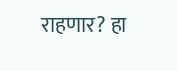राहणार? हा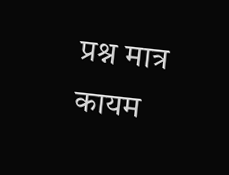प्रश्न मात्र कायम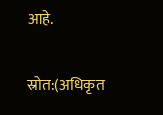आहे.

स्रोत:(अधिकृत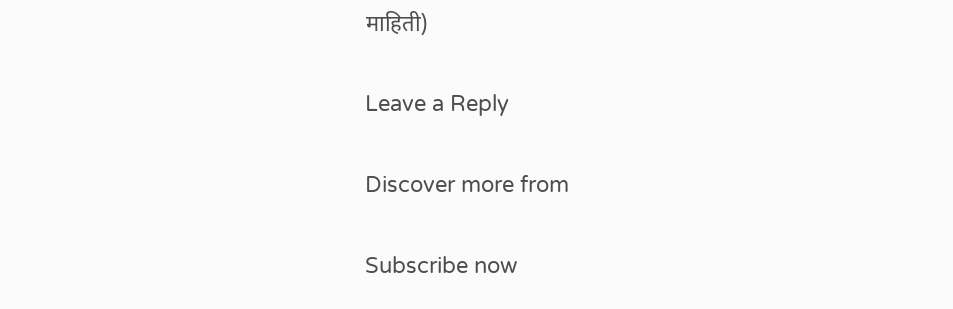माहिती)

Leave a Reply

Discover more from

Subscribe now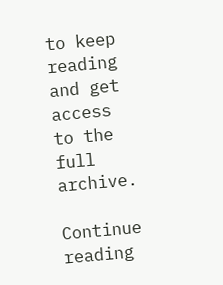to keep reading and get access to the full archive.

Continue reading